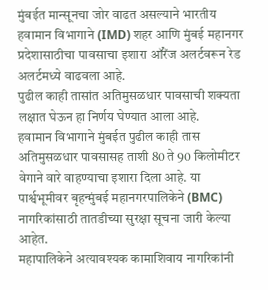मुंबईत मान्सूनचा जोर वाढत असल्याने भारतीय हवामान विभागाने (IMD) शहर आणि मुंबई महानगर प्रदेशासाठीचा पावसाचा इशारा ऑरेंज अलर्टवरून रेड अलर्टमध्ये वाढवला आहे.
पुढील काही तासांत अतिमुसळधार पावसाची शक्यता लक्षात घेऊन हा निर्णय घेण्यात आला आहे.
हवामान विभागाने मुंबईत पुढील काही तास अतिमुसळधार पावसासह ताशी 80 ते 90 किलोमीटर वेगाने वारे वाहण्याचा इशारा दिला आहे. या पार्श्वभूमीवर बृहन्मुंबई महानगरपालिकेने (BMC) नागरिकांसाठी तातडीच्या सुरक्षा सूचना जारी केल्या आहेत.
महापालिकेने अत्यावश्यक कामाशिवाय नागरिकांनी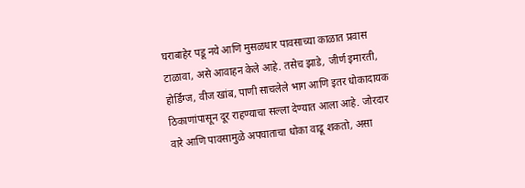घराबाहेर पडू नये आणि मुसळधार पावसाच्या काळात प्रवास टाळावा, असे आवाहन केले आहे. तसेच झाडे, जीर्ण इमारती, होर्डिंग्ज, वीज खांब, पाणी साचलेले भाग आणि इतर धोकादायक ठिकाणांपासून दूर राहण्याचा सल्ला देण्यात आला आहे. जोरदार वारे आणि पावसामुळे अपघाताचा धोका वाढू शकतो, असा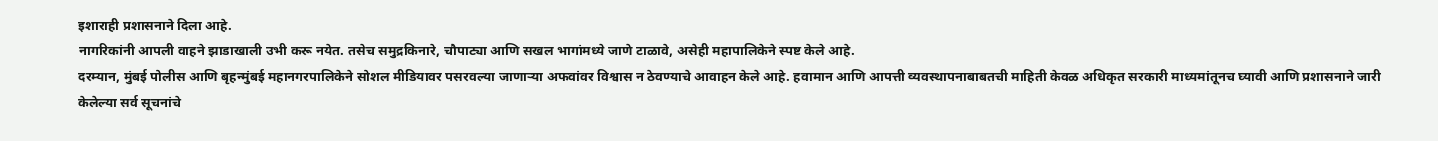इशाराही प्रशासनाने दिला आहे.
नागरिकांनी आपली वाहने झाडाखाली उभी करू नयेत. तसेच समुद्रकिनारे, चौपाट्या आणि सखल भागांमध्ये जाणे टाळावे, असेही महापालिकेने स्पष्ट केले आहे.
दरम्यान, मुंबई पोलीस आणि बृहन्मुंबई महानगरपालिकेने सोशल मीडियावर पसरवल्या जाणाऱ्या अफवांवर विश्वास न ठेवण्याचे आवाहन केले आहे. हवामान आणि आपत्ती व्यवस्थापनाबाबतची माहिती केवळ अधिकृत सरकारी माध्यमांतूनच घ्यावी आणि प्रशासनाने जारी केलेल्या सर्व सूचनांचे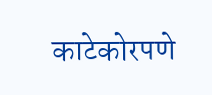काटेकोरपणे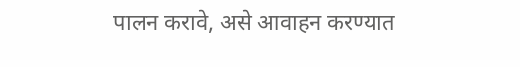पालन करावे, असे आवाहन करण्यात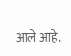आले आहे.